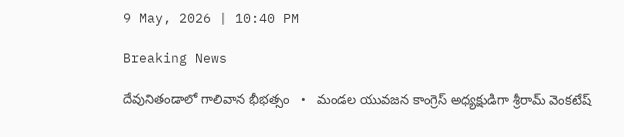9 May, 2026 | 10:40 PM

Breaking News

దేవునితండాలో గాలివాన భీభత్సం   •   మండల యువజన కాంగ్రెస్ అధ్యక్షుడిగా శ్రీరామ్ వెంకటేష్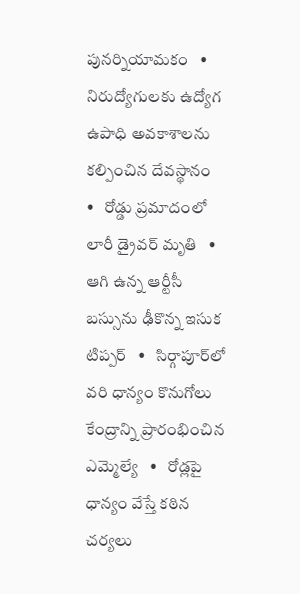పునర్నియామకం   •   నిరుద్యోగులకు ఉద్యోగ ఉపాధి అవకాశాలను కల్పించిన దేవస్థానం   •   రోడ్డు ప్రమాదంలో లారీ డ్రైవర్ మృతి   •   ఆగి ఉన్న ఆర్టీసీ బస్సును ఢీకొన్న ఇసుక టిప్పర్   •   సిర్గాపూర్‌లో వరి ధాన్యం కొనుగోలు కేంద్రాన్ని ప్రారంభించిన ఎమ్మెల్యే   •   రోడ్లపై ధాన్యం వేస్తే కఠిన చర్యలు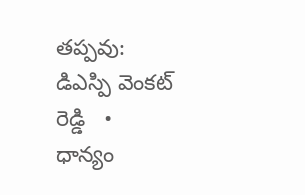తప్పవు: డిఎస్పి వెంకట్ రెడ్డి   •   ధాన్యం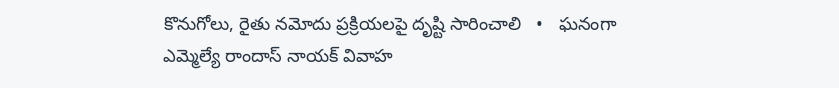కొనుగోలు, రైతు నమోదు ప్రక్రియలపై దృష్టి సారించాలి   •   ఘనంగా ఎమ్మెల్యే రాందాస్ నాయక్ వివాహ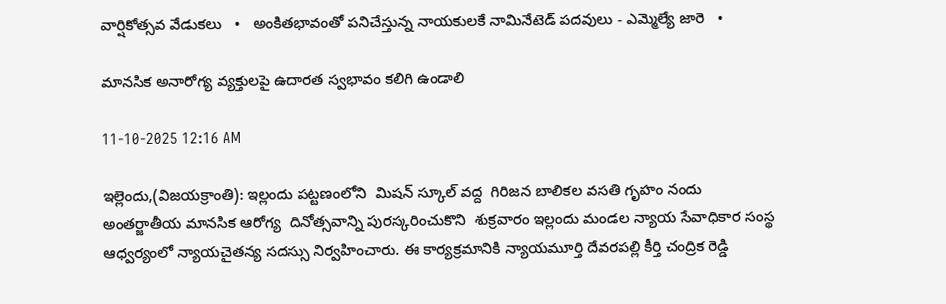వార్షికోత్సవ వేడుకలు   •   అంకితభావంతో పనిచేస్తున్న నాయకులకే నామినేటెడ్ పదవులు - ఎమ్మెల్యే జారె   •

మానసిక అనారోగ్య వ్యక్తులపై ఉదారత స్వభావం కలిగి ఉండాలి

11-10-2025 12:16 AM

ఇల్లెందు,(విజయక్రాంతి): ఇల్లందు పట్టణంలోని  మిషన్ స్కూల్ వద్ద  గిరిజన బాలికల వసతి గృహం నందు అంతర్జాతీయ మానసిక ఆరోగ్య  దినోత్సవాన్ని పురస్కరించుకొని  శుక్రవారం ఇల్లందు మండల న్యాయ సేవాధికార సంస్థ ఆధ్వర్యంలో న్యాయచైతన్య సదస్సు నిర్వహించారు. ఈ కార్యక్రమానికి న్యాయమూర్తి దేవరపల్లి కీర్తి చంద్రిక రెడ్డి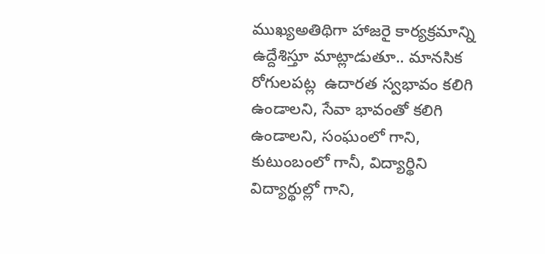ముఖ్యఅతిథిగా హాజరై కార్యక్రమాన్ని ఉద్దేశిస్తూ మాట్లాడుతూ.. మానసిక రోగులపట్ల  ఉదారత స్వభావం కలిగి ఉండాలని, సేవా భావంతో కలిగి ఉండాలని, సంఘంలో గాని,  కుటుంబంలో గానీ, విద్యార్థిని విద్యార్థుల్లో గాని,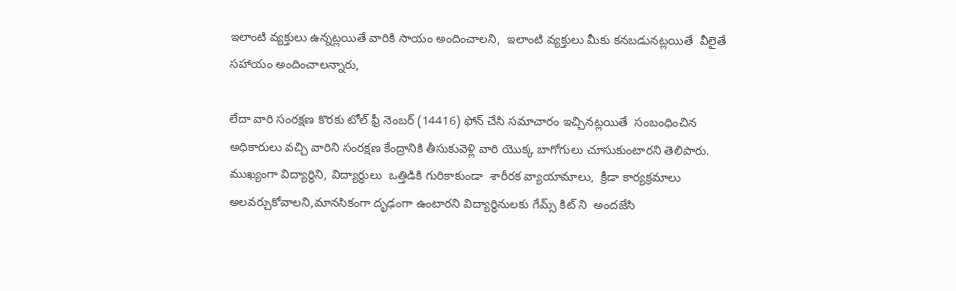ఇలాంటి వ్యక్తులు ఉన్నట్లయితే వారికి సాయం అందించాలని,  ఇలాంటి వ్యక్తులు మీకు కనబడునట్లయితే  వీలైతే సహాయం అందించాలన్నారు,

లేదా వారి సంరక్షణ కొరకు టోల్ ఫ్రీ నెంబర్ (14416) ఫోన్ చేసి సమాచారం ఇచ్చినట్లయితే  సంబంధించిన అధికారులు వచ్చి వారిని సంరక్షణ కేంద్రానికి తీసుకువెళ్లి వారి యొక్క బాగోగులు చూసుకుంటారని తెలిపారు.  ముఖ్యంగా విద్యార్థిని, విద్యార్థులు  ఒత్తిడికి గురికాకుండా  శారీరక వ్యాయామాలు,  క్రీడా కార్యక్రమాలు అలవర్చుకోవాలని,మానసికంగా దృఢంగా ఉంటారని విద్యార్థినులకు గేమ్స్ కిట్ ని  అందజేసి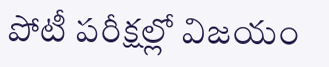పోటీ పరీక్షల్లో విజయం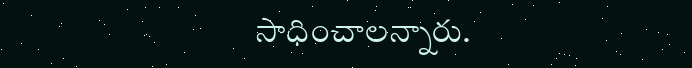సాధించాలన్నారు.